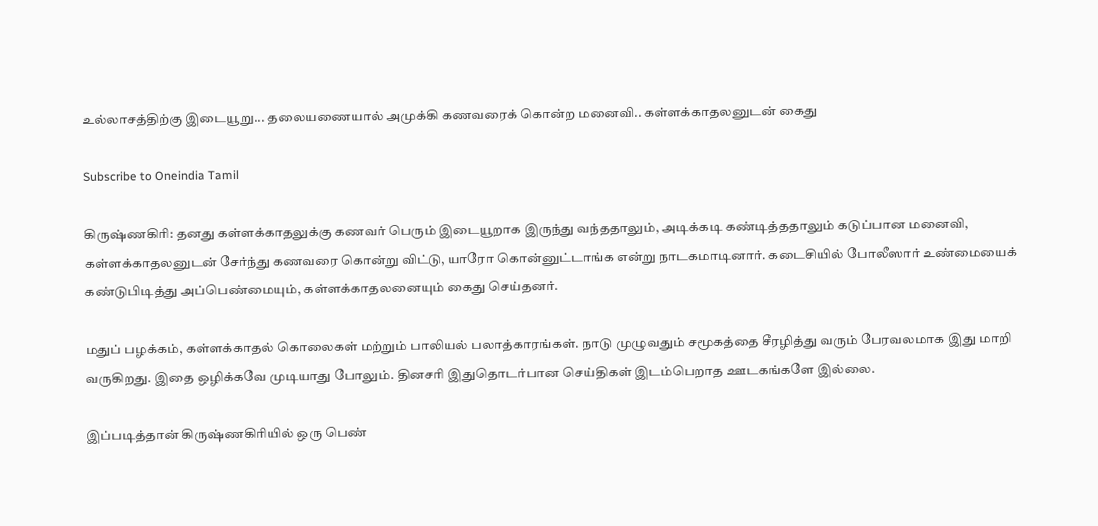உல்லாசத்திற்கு இடையூறு... தலையணையால் அமுக்கி கணவரைக் கொன்ற மனைவி.. கள்ளக்காதலனுடன் கைது

Subscribe to Oneindia Tamil

கிருஷ்ணகிரி: தனது கள்ளக்காதலுக்கு கணவர் பெரும் இடையூறாக இருந்து வந்ததாலும், அடிக்கடி கண்டித்ததாலும் கடுப்பான மனைவி, கள்ளக்காதலனுடன் சேர்ந்து கணவரை கொன்று விட்டு, யாரோ கொன்னுட்டாங்க என்று நாடகமாடினார். கடைசியில் போலீஸார் உண்மையைக் கண்டுபிடித்து அப்பெண்மையும், கள்ளக்காதலனையும் கைது செய்தனர்.

மதுப் பழக்கம், கள்ளக்காதல் கொலைகள் மற்றும் பாலியல் பலாத்காரங்கள். நாடு முழுவதும் சமூகத்தை சீரழித்து வரும் பேரவலமாக இது மாறி வருகிறது. இதை ஒழிக்கவே முடியாது போலும். தினசரி இதுதொடர்பான செய்திகள் இடம்பெறாத ஊடகங்களே இல்லை.

இப்படித்தான் கிருஷ்ணகிரியில் ஒரு பெண்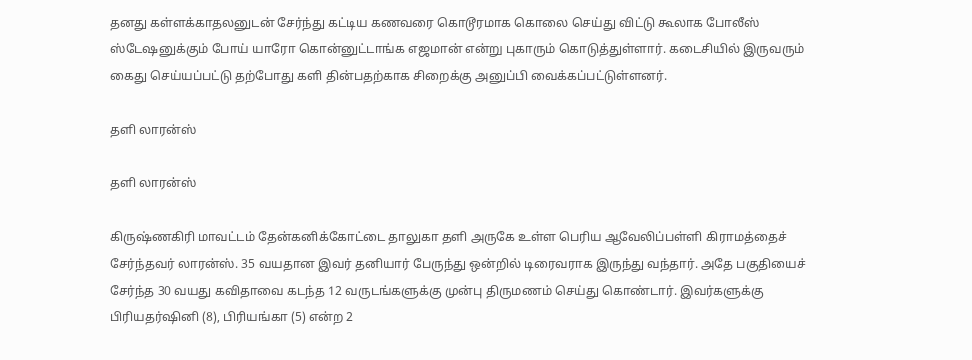தனது கள்ளக்காதலனுடன் சேர்ந்து கட்டிய கணவரை கொடூரமாக கொலை செய்து விட்டு கூலாக போலீஸ் ஸ்டேஷனுக்கும் போய் யாரோ கொன்னுட்டாங்க எஜமான் என்று புகாரும் கொடுத்துள்ளார். கடைசியில் இருவரும் கைது செய்யப்பட்டு தற்போது களி தின்பதற்காக சிறைக்கு அனுப்பி வைக்கப்பட்டுள்ளனர்.

தளி லாரன்ஸ்

தளி லாரன்ஸ்

கிருஷ்ணகிரி மாவட்டம் தேன்கனிக்கோட்டை தாலுகா தளி அருகே உள்ள பெரிய ஆவேலிப்பள்ளி கிராமத்தைச் சேர்ந்தவர் லாரன்ஸ். 35 வயதான இவர் தனியார் பேருந்து ஒன்றில் டிரைவராக இருந்து வந்தார். அதே பகுதியைச் சேர்ந்த 30 வயது கவிதாவை கடந்த 12 வருடங்களுக்கு முன்பு திருமணம் செய்து கொண்டார். இவர்களுக்கு பிரியதர்ஷினி (8), பிரியங்கா (5) என்ற 2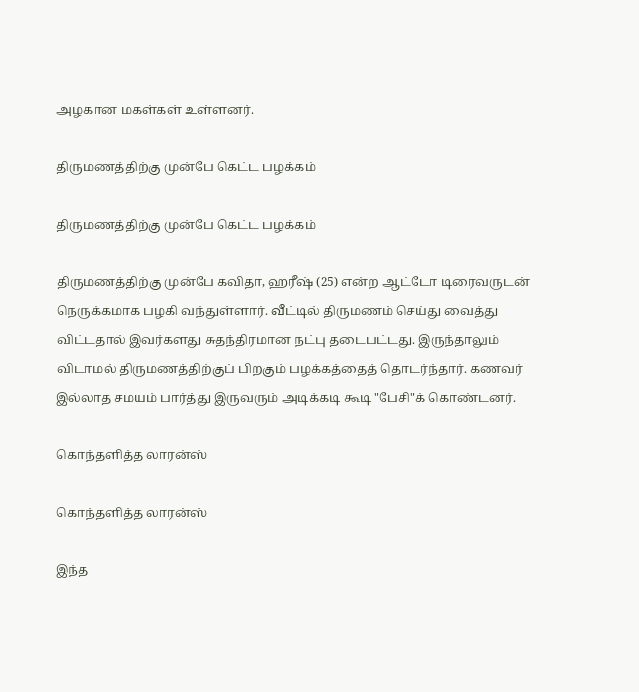அழகான மகள்கள் உள்ளனர்.

திருமணத்திற்கு முன்பே கெட்ட பழக்கம்

திருமணத்திற்கு முன்பே கெட்ட பழக்கம்

திருமணத்திற்கு முன்பே கவிதா, ஹரீஷ் (25) என்ற ஆட்டோ டிரைவருடன் நெருக்கமாக பழகி வந்துள்ளார். வீட்டில் திருமணம் செய்து வைத்து விட்டதால் இவர்களது சுதந்திரமான நட்பு தடைபட்டது. இருந்தாலும் விடாமல் திருமணத்திற்குப் பிறகும் பழக்கத்தைத் தொடர்ந்தார். கணவர் இல்லாத சமயம் பார்த்து இருவரும் அடிக்கடி கூடி "பேசி"க் கொண்டனர்.

கொந்தளித்த லாரன்ஸ்

கொந்தளித்த லாரன்ஸ்

இந்த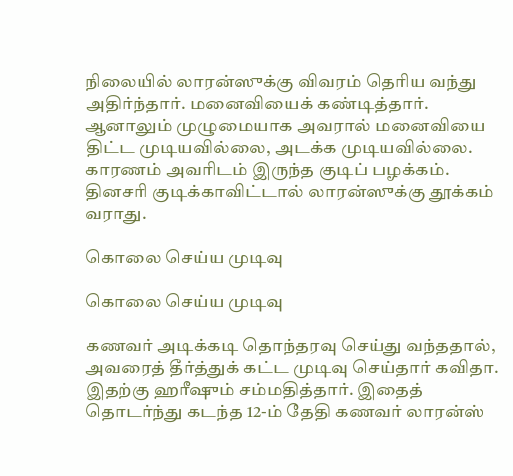நிலையில் லாரன்ஸுக்கு விவரம் தெரிய வந்து அதிர்ந்தார். மனைவியைக் கண்டித்தார். ஆனாலும் முழுமையாக அவரால் மனைவியை திட்ட முடியவில்லை, அடக்க முடியவில்லை. காரணம் அவரிடம் இருந்த குடிப் பழக்கம். தினசரி குடிக்காவிட்டால் லாரன்ஸுக்கு தூக்கம் வராது.

கொலை செய்ய முடிவு

கொலை செய்ய முடிவு

கணவர் அடிக்கடி தொந்தரவு செய்து வந்ததால், அவரைத் தீர்த்துக் கட்ட முடிவு செய்தார் கவிதா. இதற்கு ஹரீஷும் சம்மதித்தார். இதைத் தொடர்ந்து கடந்த 12-ம் தேதி கணவர் லாரன்ஸ்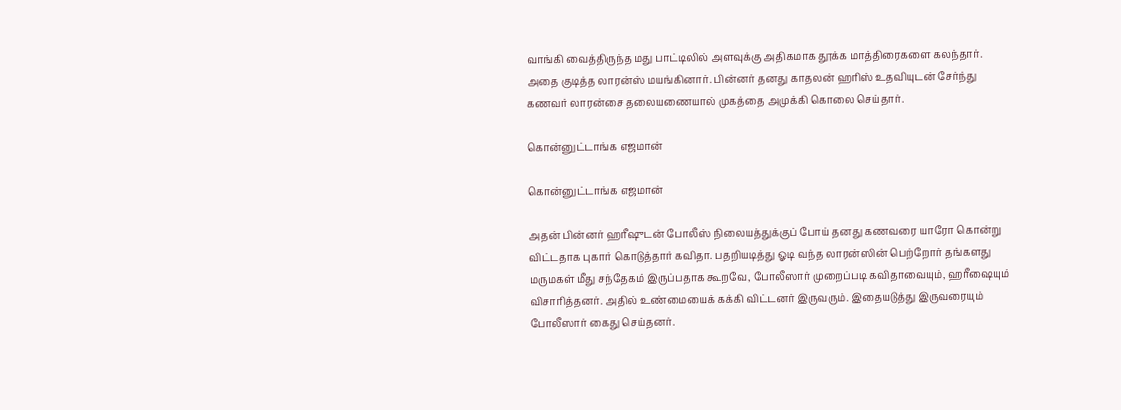வாங்கி வைத்திருந்த மது பாட்டிலில் அளவுக்கு அதிகமாக தூக்க மாத்திரைகளை கலந்தார். அதை குடித்த லாரன்ஸ் மயங்கினார். பின்னர் தனது காதலன் ஹரிஸ் உதவியுடன் சேர்ந்து கணவர் லாரன்சை தலையணையால் முகத்தை அமுக்கி கொலை செய்தார்.

கொன்னுட்டாங்க எஜமான்

கொன்னுட்டாங்க எஜமான்

அதன் பின்னர் ஹரீஷுடன் போலீஸ் நிலையத்துக்குப் போய் தனது கணவரை யாரோ கொன்று விட்டதாக புகார் கொடுத்தார் கவிதா. பதறியடித்து ஓடி வந்த லாரன்ஸின் பெற்றோர் தங்களது மருமகள் மீது சந்தேகம் இருப்பதாக கூறவே, போலீஸார் முறைப்படி கவிதாவையும், ஹரீஷையும் விசாரித்தனர். அதில் உண்மையைக் கக்கி விட்டனர் இருவரும். இதையடுத்து இருவரையும் போலீஸார் கைது செய்தனர்.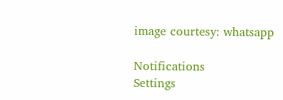image courtesy: whatsapp

Notifications
Settings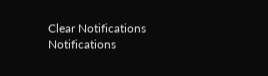Clear Notifications
Notifications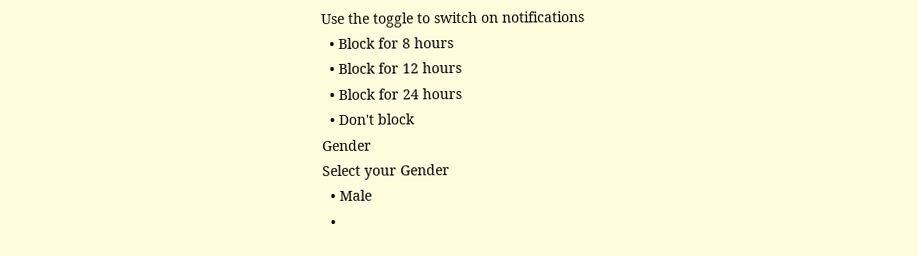Use the toggle to switch on notifications
  • Block for 8 hours
  • Block for 12 hours
  • Block for 24 hours
  • Don't block
Gender
Select your Gender
  • Male
  •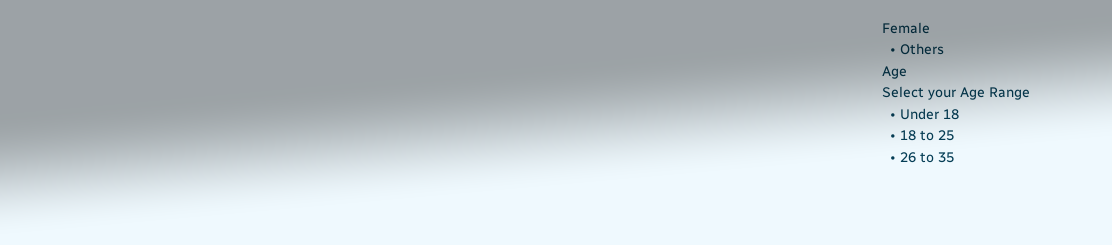Female
  • Others
Age
Select your Age Range
  • Under 18
  • 18 to 25
  • 26 to 35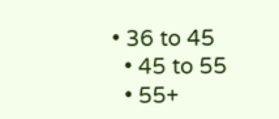• 36 to 45
  • 45 to 55
  • 55+